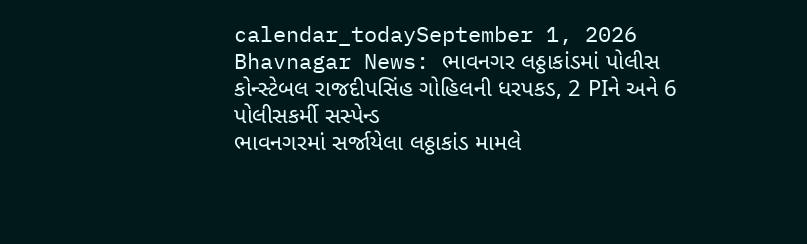calendar_todaySeptember 1, 2026
Bhavnagar News: ભાવનગર લઠ્ઠાકાંડમાં પોલીસ કોન્સ્ટેબલ રાજદીપસિંહ ગોહિલની ધરપકડ, 2 PIને અને 6 પોલીસકર્મી સસ્પેન્ડ
ભાવનગરમાં સર્જાયેલા લઠ્ઠાકાંડ મામલે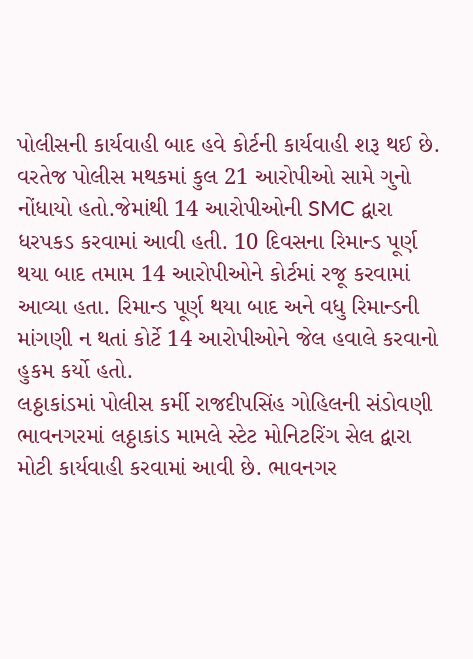પોલીસની કાર્યવાહી બાદ હવે કોર્ટની કાર્યવાહી શરૂ થઈ છે. વરતેજ પોલીસ મથકમાં કુલ 21 આરોપીઓ સામે ગુનો નોંધાયો હતો.જેમાંથી 14 આરોપીઓની SMC દ્વારા ધરપકડ કરવામાં આવી હતી. 10 દિવસના રિમાન્ડ પૂર્ણ થયા બાદ તમામ 14 આરોપીઓને કોર્ટમાં રજૂ કરવામાં આવ્યા હતા. રિમાન્ડ પૂર્ણ થયા બાદ અને વધુ રિમાન્ડની માંગણી ન થતાં કોર્ટે 14 આરોપીઓને જેલ હવાલે કરવાનો હુકમ કર્યો હતો.
લઠ્ઠાકાંડમાં પોલીસ કર્મી રાજદીપસિંહ ગોહિલની સંડોવણી
ભાવનગરમાં લઠ્ઠાકાંડ મામલે સ્ટેટ મોનિટરિંગ સેલ દ્વારા મોટી કાર્યવાહી કરવામાં આવી છે. ભાવનગર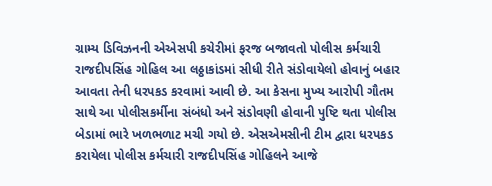ગ્રામ્ય ડિવિઝનની એએસપી કચેરીમાં ફરજ બજાવતો પોલીસ કર્મચારી રાજદીપસિંહ ગોહિલ આ લઠ્ઠાકાંડમાં સીધી રીતે સંડોવાયેલો હોવાનું બહાર આવતા તેની ધરપકડ કરવામાં આવી છે. આ કેસના મુખ્ય આરોપી ગૌતમ સાથે આ પોલીસકર્મીના સંબંધો અને સંડોવણી હોવાની પુષ્ટિ થતા પોલીસ બેડામાં ભારે ખળભળાટ મચી ગયો છે. એસએમસીની ટીમ દ્વારા ધરપકડ કરાયેલા પોલીસ કર્મચારી રાજદીપસિંહ ગોહિલને આજે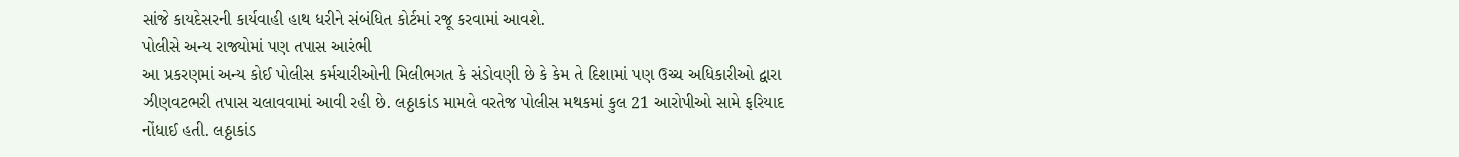સાંજે કાયદેસરની કાર્યવાહી હાથ ધરીને સંબંધિત કોર્ટમાં રજૂ કરવામાં આવશે.
પોલીસે અન્ય રાજ્યોમાં પણ તપાસ આરંભી
આ પ્રકરણમાં અન્ય કોઈ પોલીસ કર્મચારીઓની મિલીભગત કે સંડોવણી છે કે કેમ તે દિશામાં પણ ઉચ્ચ અધિકારીઓ દ્વારા ઝીણવટભરી તપાસ ચલાવવામાં આવી રહી છે. લઠ્ઠાકાંડ મામલે વરતેજ પોલીસ મથકમાં કુલ 21 આરોપીઓ સામે ફરિયાદ નોંધાઈ હતી. લઠ્ઠાકાંડ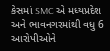કેસમાં SMC એ મધ્યપ્રદેશ અને ભાવનગરમાંથી વધુ 6 આરોપીઓને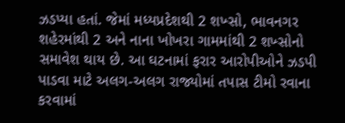ઝડપ્યા હતાં. જેમાં મધ્યપ્રદેશથી 2 શખ્સો, ભાવનગર શહેરમાંથી 2 અને નાના ખોખરા ગામમાંથી 2 શખ્સોનો સમાવેશ થાય છે. આ ઘટનામાં ફરાર આરોપીઓને ઝડપી પાડવા માટે અલગ-અલગ રાજ્યોમાં તપાસ ટીમો રવાના કરવામાં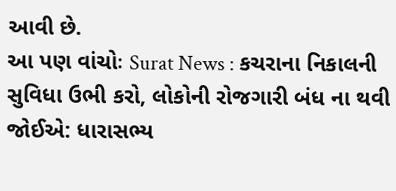આવી છે.
આ પણ વાંચોઃ Surat News : કચરાના નિકાલની સુવિધા ઉભી કરો, લોકોની રોજગારી બંધ ના થવી જોઈએ: ધારાસભ્ય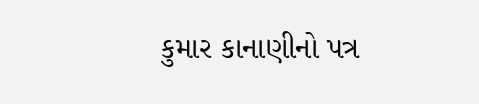કુમાર કાનાણીનો પત્ર